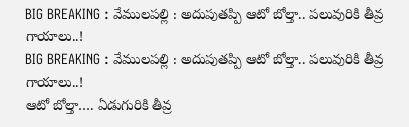BIG BREAKING : వేములపల్లి : అదుపుతప్పి ఆటో బోల్తా.. పలువురికి తీవ్ర గాయాలు..!
BIG BREAKING : వేములపల్లి : అదుపుతప్పి ఆటో బోల్తా.. పలువురికి తీవ్ర గాయాలు..!
ఆటో బోల్తా…. ఏడుగురికి తీవ్ర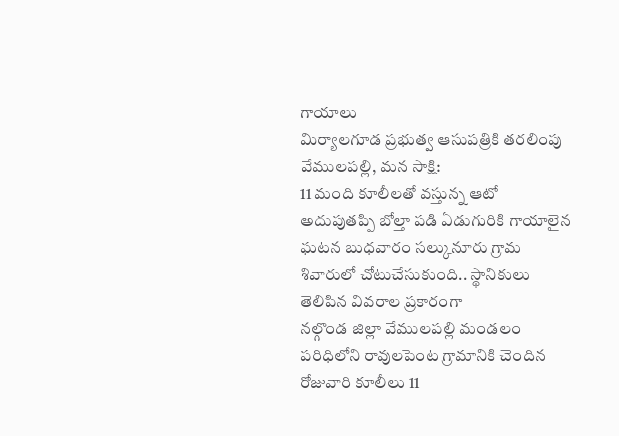గాయాలు
మిర్యాలగూడ ప్రభుత్వ ఆసుపత్రికి తరలింపు
వేములపల్లి, మన సాక్షి:
11 మంది కూలీలతో వస్తున్న ఆటో అదుపుతప్పి బోల్తా పడి ఏడుగురికి గాయాలైన ఘటన బుధవారం సల్కునూరు గ్రామ శివారులో చోటుచేసుకుంది.. స్థానికులు తెలిపిన వివరాల ప్రకారంగా
నల్గొండ జిల్లా వేములపల్లి మండలం పరిధిలోని రావులపెంట గ్రామానికి చెందిన రోజువారి కూలీలు 11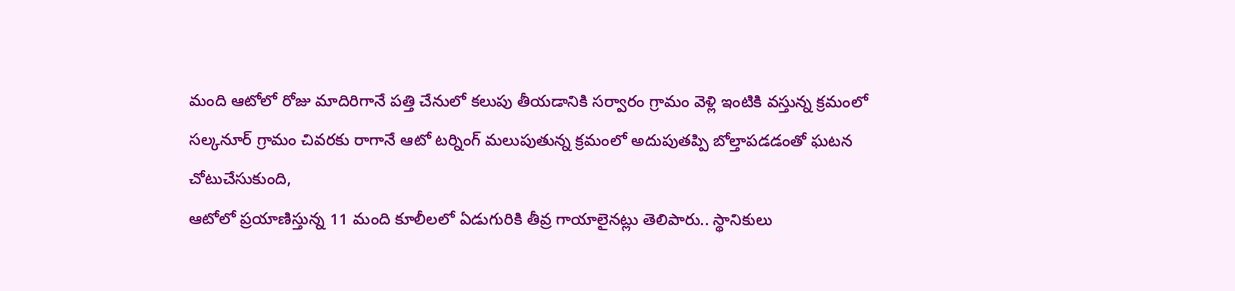మంది ఆటోలో రోజు మాదిరిగానే పత్తి చేనులో కలుపు తీయడానికి సర్వారం గ్రామం వెళ్లి ఇంటికి వస్తున్న క్రమంలో సల్కనూర్ గ్రామం చివరకు రాగానే ఆటో టర్నింగ్ మలుపుతున్న క్రమంలో అదుపుతప్పి బోల్తాపడడంతో ఘటన చోటుచేసుకుంది,
ఆటోలో ప్రయాణిస్తున్న 11 మంది కూలీలలో ఏడుగురికి తీవ్ర గాయాలైనట్లు తెలిపారు.. స్థానికులు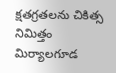క్షతగ్రతలను చికిత్స నిమిత్తం మిర్యాలగూడ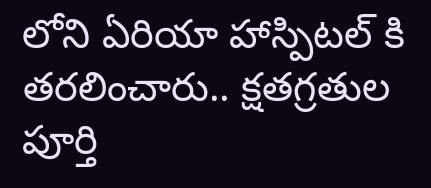లోని ఏరియా హాస్పిటల్ కి తరలించారు.. క్షతగ్రతుల పూర్తి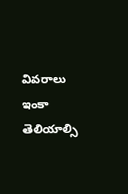వివరాలు ఇంకా తెలియాల్సి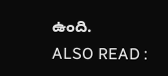ఉంది.
ALSO READ :